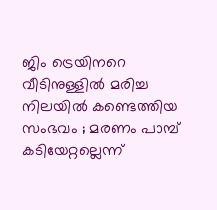ജിം ട്രെയിനറെ വീടിനുള്ളിൽ മരിച്ച നിലയിൽ കണ്ടെത്തിയ സംഭവം ; മരണം പാമ്പ് കടിയേറ്റല്ലെന്ന്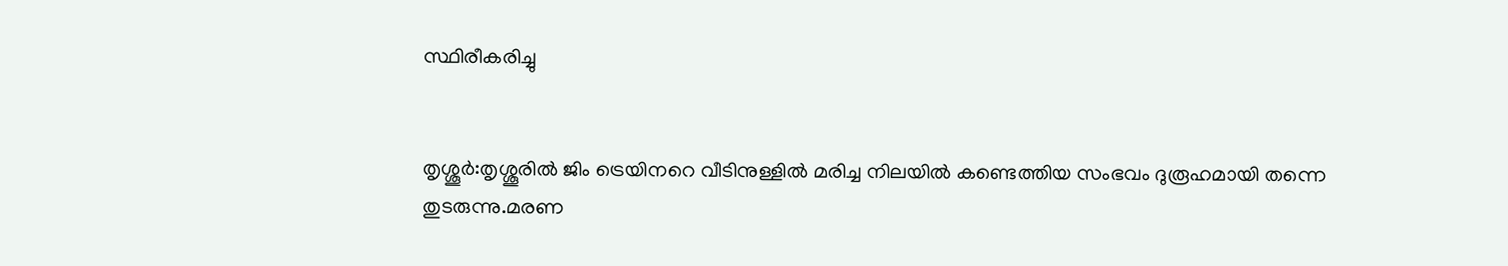സ്ഥിരീകരിച്ചു


തൃശ്ശൂർ:തൃശ്ശൂരിൽ ജിം ട്രെയിനറെ വീടിനുള്ളിൽ മരിച്ച നിലയിൽ കണ്ടെത്തിയ സംഭവം ദുരൂഹമായി തന്നെ തുടരുന്നു.മരണ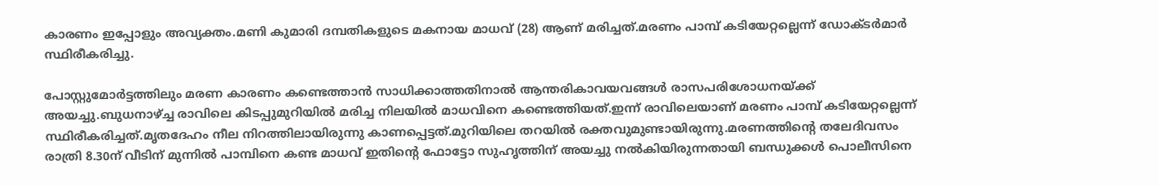കാരണം ഇപ്പോളും അവ്യക്തം.മണി കുമാരി ദമ്പതികളുടെ മകനായ മാധവ് (28) ആണ് മരിച്ചത്.മരണം പാമ്പ് കടിയേറ്റല്ലെന്ന് ഡോക്ടർമാർ സ്ഥിരീകരിച്ചു.

പോസ്റ്റുമോർട്ടത്തിലും മരണ കാരണം കണ്ടെത്താൻ സാധിക്കാത്തതിനാൽ ആന്തരികാവയവങ്ങൾ രാസപരിശോധനയ്ക്ക് അയച്ചു.ബുധനാഴ്ച്ച രാവിലെ കിടപ്പുമുറിയിൽ മരിച്ച നിലയിൽ മാധവിനെ കണ്ടെത്തിയത്.ഇന്ന് രാവിലെയാണ് മരണം പാമ്പ് കടിയേറ്റല്ലെന്ന് സ്ഥിരീകരിച്ചത്.മൃതദേഹം നീല നിറത്തിലായിരുന്നു കാണപ്പെട്ടത്.മുറിയിലെ തറയിൽ രക്തവുമുണ്ടായിരുന്നു.മരണത്തിന്റെ തലേദിവസം രാത്രി 8.30ന് വീടിന് മുന്നിൽ പാമ്പിനെ കണ്ട മാധവ് ഇതിന്റെ ഫോട്ടോ സുഹൃത്തിന് അയച്ചു നൽകിയിരുന്നതായി ബന്ധുക്കൾ പൊലീസിനെ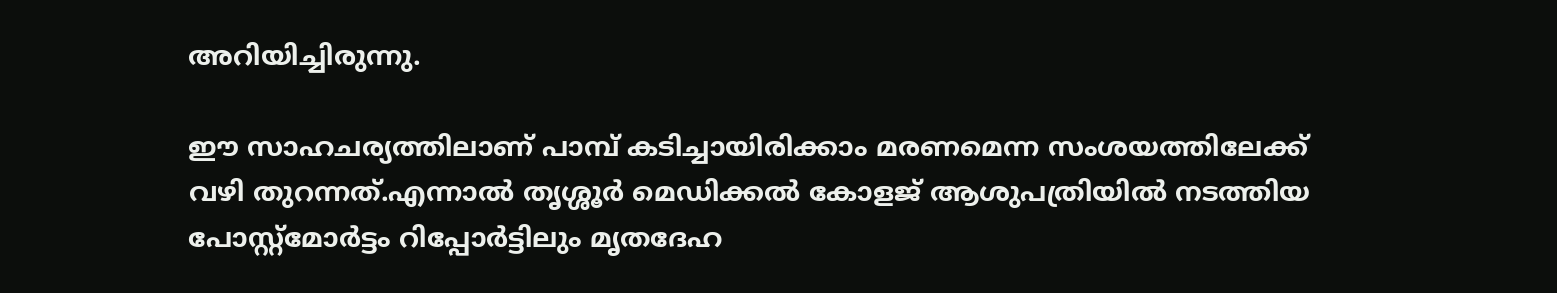അറിയിച്ചിരുന്നു.

ഈ സാഹചര്യത്തിലാണ് പാമ്പ് കടിച്ചായിരിക്കാം മരണമെന്ന സംശയത്തിലേക്ക് വഴി തുറന്നത്.എന്നാൽ തൃശ്ശൂർ മെഡിക്കൽ കോളജ് ആശുപത്രിയിൽ നടത്തിയ പോസ്റ്റ്‌മോർട്ടം റിപ്പോർട്ടിലും മൃതദേഹ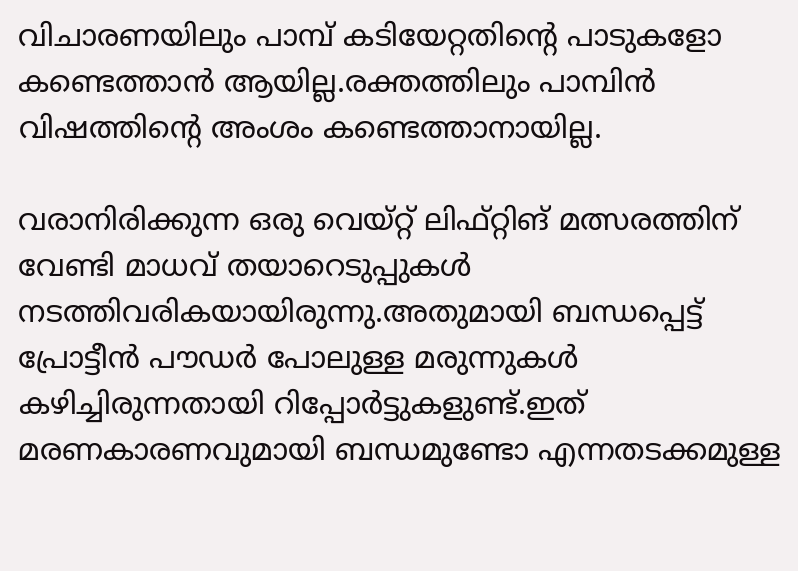വിചാരണയിലും പാമ്പ് കടിയേറ്റതിന്റെ പാടുകളോ കണ്ടെത്താൻ ആയില്ല.രക്തത്തിലും പാമ്പിൻ വിഷത്തിന്റെ അംശം കണ്ടെത്താനായില്ല.

വരാനിരിക്കുന്ന ഒരു വെയ്റ്റ് ലിഫ്റ്റിങ് മത്സരത്തിന് വേണ്ടി മാധവ് തയാറെടുപ്പുകൾ നടത്തിവരികയായിരുന്നു.അതുമായി ബന്ധപ്പെട്ട് പ്രോട്ടീൻ പൗഡർ പോലുള്ള മരുന്നുകൾ കഴിച്ചിരുന്നതായി റിപ്പോർട്ടുകളുണ്ട്.ഇത് മരണകാരണവുമായി ബന്ധമുണ്ടോ എന്നതടക്കമുള്ള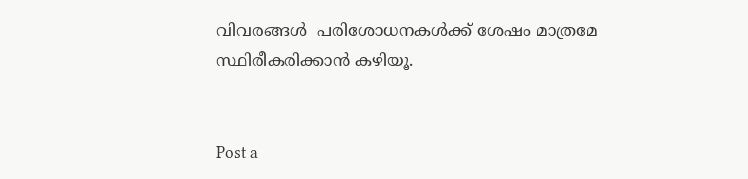വിവരങ്ങൾ  പരിശോധനകൾക്ക് ശേഷം മാത്രമേ സ്ഥിരീകരിക്കാൻ കഴിയൂ.


Post a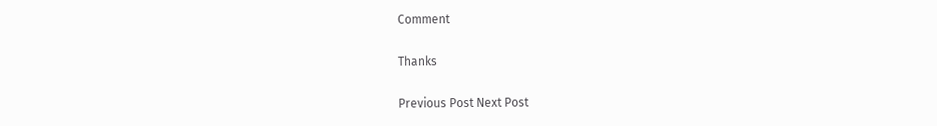Comment

Thanks

Previous Post Next Post